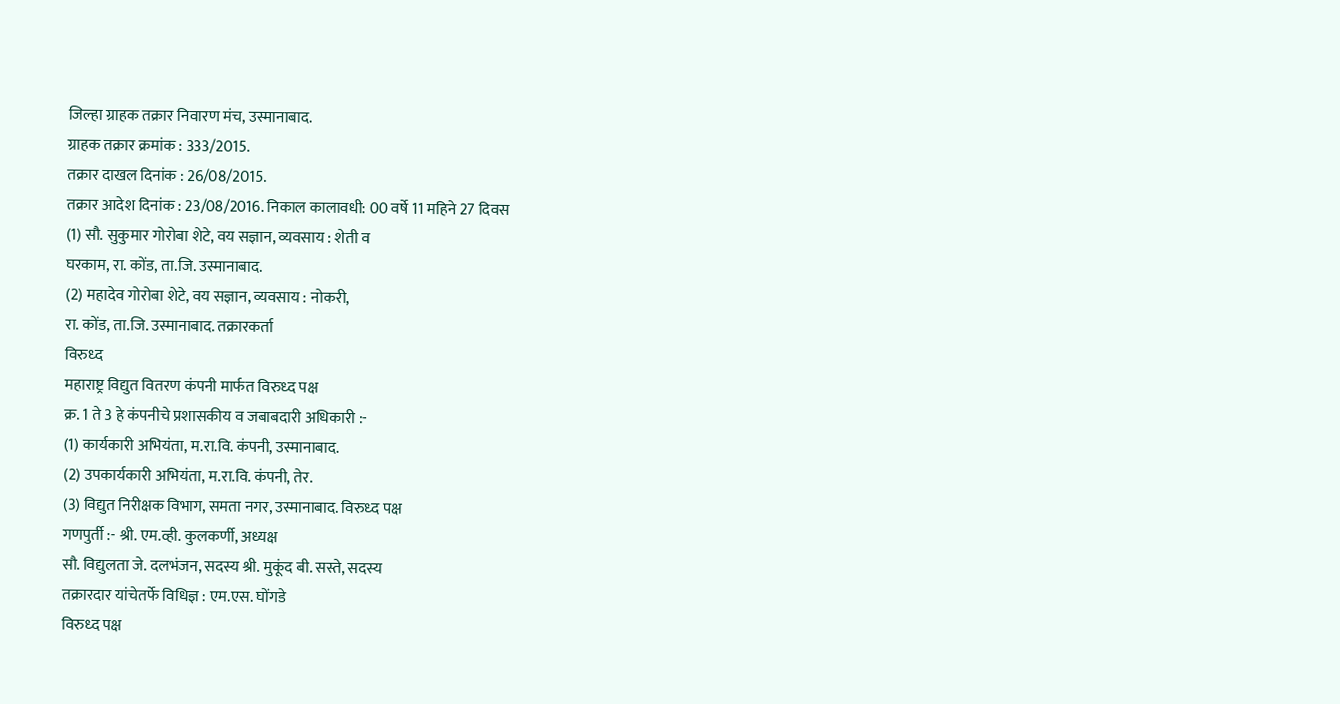जिल्हा ग्राहक तक्रार निवारण मंच, उस्मानाबाद.
ग्राहक तक्रार क्रमांक : 333/2015.
तक्रार दाखल दिनांक : 26/08/2015.
तक्रार आदेश दिनांक : 23/08/2016. निकाल कालावधी: 00 वर्षे 11 महिने 27 दिवस
(1) सौ. सुकुमार गोरोबा शेटे, वय सज्ञान, व्यवसाय : शेती व
घरकाम, रा. कोंड, ता.जि. उस्मानाबाद.
(2) महादेव गोरोबा शेटे, वय सज्ञान, व्यवसाय : नोकरी,
रा. कोंड, ता.जि. उस्मानाबाद. तक्रारकर्ता
विरुध्द
महाराष्ट्र विद्युत वितरण कंपनी मार्फत विरुध्द पक्ष
क्र. 1 ते 3 हे कंपनीचे प्रशासकीय व जबाबदारी अधिकारी :-
(1) कार्यकारी अभियंता, म.रा.वि. कंपनी, उस्मानाबाद.
(2) उपकार्यकारी अभियंता, म.रा.वि. कंपनी, तेर.
(3) विद्युत निरीक्षक विभाग, समता नगर, उस्मानाबाद. विरुध्द पक्ष
गणपुर्ती :- श्री. एम.व्ही. कुलकर्णी, अध्यक्ष
सौ. विद्युलता जे. दलभंजन, सदस्य श्री. मुकूंद बी. सस्ते, सदस्य
तक्रारदार यांचेतर्फे विधिज्ञ : एम.एस. घोंगडे
विरुध्द पक्ष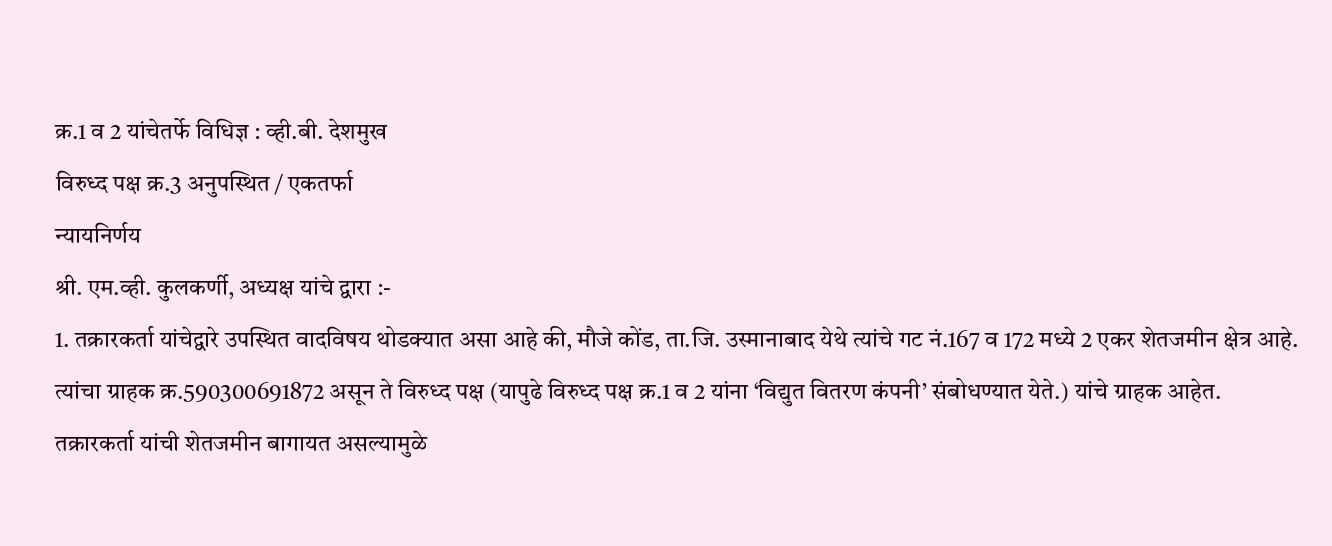क्र.1 व 2 यांचेतर्फे विधिज्ञ : व्ही.बी. देशमुख
विरुध्द पक्ष क्र.3 अनुपस्थित / एकतर्फा
न्यायनिर्णय
श्री. एम.व्ही. कुलकर्णी, अध्यक्ष यांचे द्वारा :-
1. तक्रारकर्ता यांचेद्वारे उपस्थित वादविषय थोडक्यात असा आहे की, मौजे कोंड, ता.जि. उस्मानाबाद येथे त्यांचे गट नं.167 व 172 मध्ये 2 एकर शेतजमीन क्षेत्र आहे. त्यांचा ग्राहक क्र.590300691872 असून ते विरुध्द पक्ष (यापुढे विरुध्द पक्ष क्र.1 व 2 यांना ‘विद्युत वितरण कंपनी’ संबोधण्यात येते.) यांचे ग्राहक आहेत. तक्रारकर्ता यांची शेतजमीन बागायत असल्यामुळे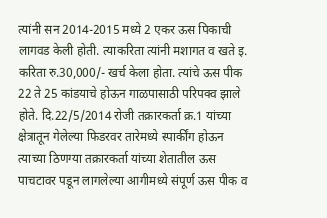त्यांनी सन 2014-2015 मध्ये 2 एकर ऊस पिकाची लागवड केली होती. त्याकरिता त्यांनी मशागत व खते इ. करिता रु.30,000/- खर्च केला होता. त्यांचे ऊस पीक 22 ते 25 कांडयाचे होऊन गाळपासाठी परिपक्व झाले होते. दि.22/5/2014 रोजी तक्रारकर्ता क्र.1 यांच्या क्षेत्रातून गेलेल्या फिडरवर तारेमध्ये स्पार्कींग होऊन त्याच्या ठिणग्या तक्रारकर्ता यांच्या शेतातील ऊस पाचटावर पडून लागलेल्या आगीमध्ये संपूर्ण ऊस पीक व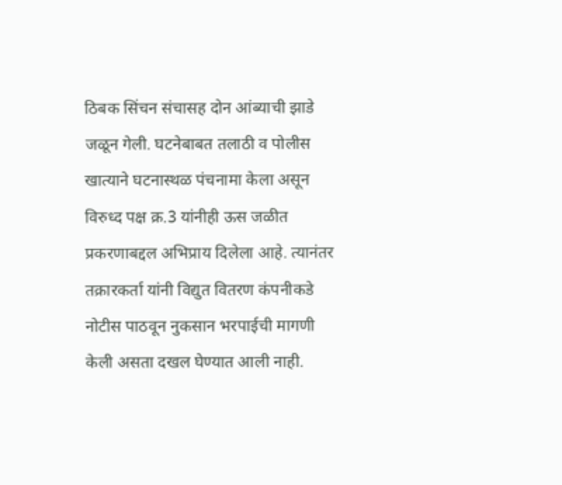ठिबक सिंचन संचासह दोन आंब्याची झाडे जळून गेली. घटनेबाबत तलाठी व पोलीस खात्याने घटनास्थळ पंचनामा केला असून विरुध्द पक्ष क्र.3 यांनीही ऊस जळीत प्रकरणाबद्दल अभिप्राय दिलेला आहे. त्यानंतर तक्रारकर्ता यांनी विद्युत वितरण कंपनीकडे नोटीस पाठवून नुकसान भरपाईची मागणी केली असता दखल घेण्यात आली नाही.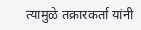त्यामुळे तक्रारकर्ता यांनी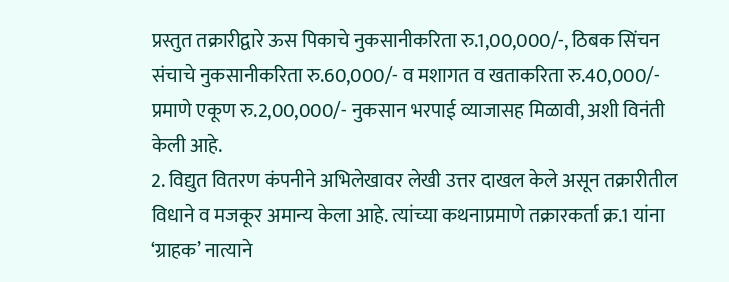प्रस्तुत तक्रारीद्वारे ऊस पिकाचे नुकसानीकरिता रु.1,00,000/-, ठिबक सिंचन संचाचे नुकसानीकरिता रु.60,000/- व मशागत व खताकरिता रु.40,000/- प्रमाणे एकूण रु.2,00,000/- नुकसान भरपाई व्याजासह मिळावी, अशी विनंती केली आहे.
2. विद्युत वितरण कंपनीने अभिलेखावर लेखी उत्तर दाखल केले असून तक्रारीतील विधाने व मजकूर अमान्य केला आहे. त्यांच्या कथनाप्रमाणे तक्रारकर्ता क्र.1 यांना ‘ग्राहक’ नात्याने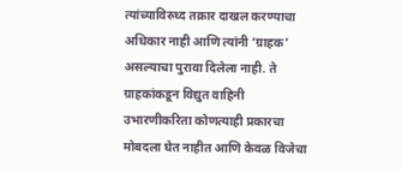त्यांच्याविरुध्द तक्रार दाखल करण्याचा अधिकार नाही आणि त्यांनी ‘ग्राहक’ असल्याचा पुरावा दिलेला नाही. ते ग्राहकांकडून विद्युत वाहिनी उभारणीकरिता कोणत्याही प्रकारचा मोबदला घेत नाहीत आणि केवळ विजेचा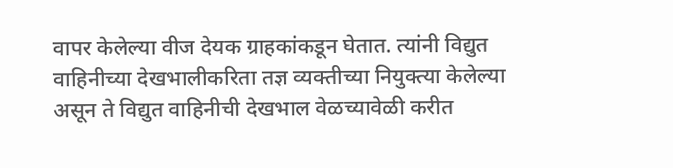वापर केलेल्या वीज देयक ग्राहकांकडून घेतात. त्यांनी विद्युत वाहिनीच्या देखभालीकरिता तज्ञ व्यक्तीच्या नियुक्त्या केलेल्या असून ते विद्युत वाहिनीची देखभाल वेळच्यावेळी करीत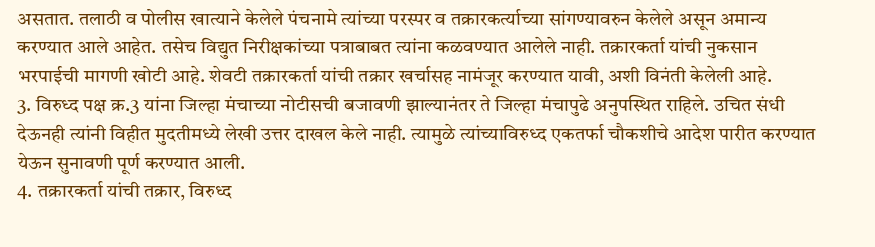असतात. तलाठी व पोलीस खात्याने केलेले पंचनामे त्यांच्या परस्पर व तक्रारकर्त्याच्या सांगण्यावरुन केलेले असून अमान्य करण्यात आले आहेत. तसेच विद्युत निरीक्षकांच्या पत्राबाबत त्यांना कळवण्यात आलेले नाही. तक्रारकर्ता यांची नुकसान भरपाईची मागणी खोटी आहे. शेवटी तक्रारकर्ता यांची तक्रार खर्चासह नामंजूर करण्यात यावी, अशी विनंती केलेली आहे.
3. विरुध्द पक्ष क्र.3 यांना जिल्हा मंचाच्या नोटीसची बजावणी झाल्यानंतर ते जिल्हा मंचापुढे अनुपस्थित राहिले. उचित संधी देऊनही त्यांनी विहीत मुदतीमध्ये लेखी उत्तर दाखल केले नाही. त्यामुळे त्यांच्याविरुध्द एकतर्फा चौकशीचे आदेश पारीत करण्यात येऊन सुनावणी पूर्ण करण्यात आली.
4. तक्रारकर्ता यांची तक्रार, विरुध्द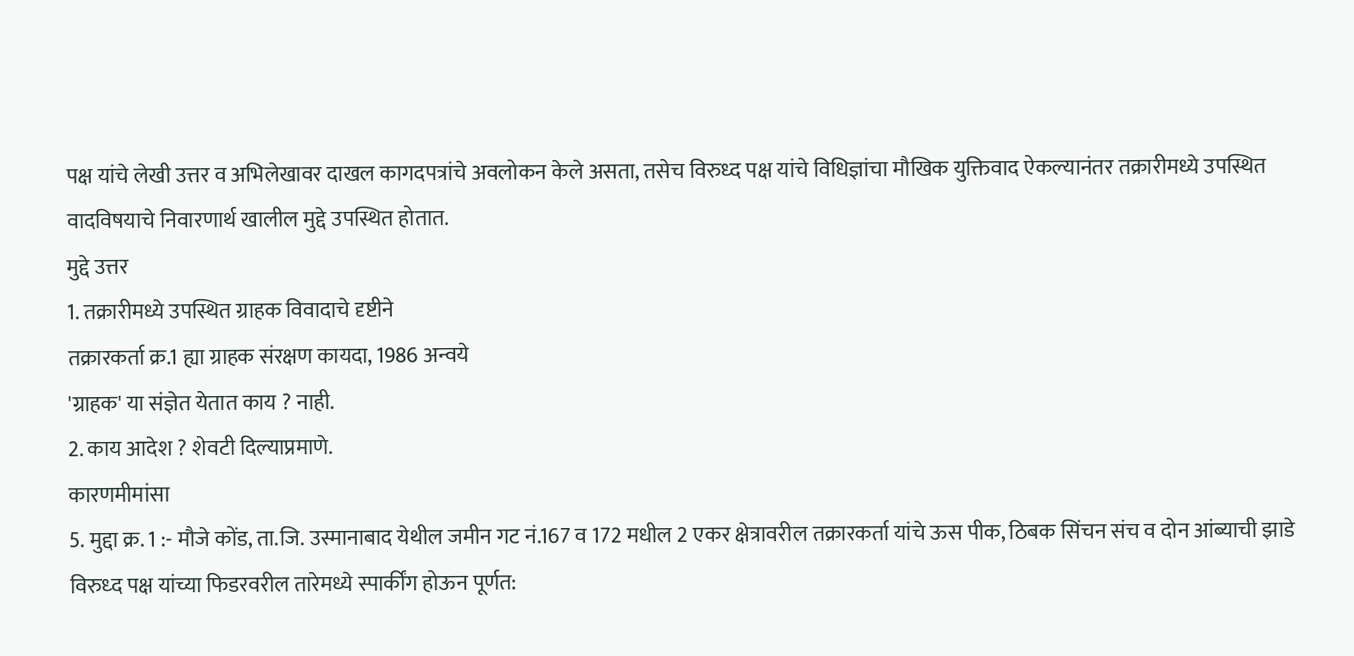पक्ष यांचे लेखी उत्तर व अभिलेखावर दाखल कागदपत्रांचे अवलोकन केले असता, तसेच विरुध्द पक्ष यांचे विधिज्ञांचा मौखिक युक्तिवाद ऐकल्यानंतर तक्रारीमध्ये उपस्थित वादविषयाचे निवारणार्थ खालील मुद्दे उपस्थित होतात.
मुद्दे उत्तर
1. तक्रारीमध्ये उपस्थित ग्राहक विवादाचे दृष्टीने
तक्रारकर्ता क्र.1 ह्या ग्राहक संरक्षण कायदा, 1986 अन्वये
'ग्राहक' या संज्ञेत येतात काय ? नाही.
2. काय आदेश ? शेवटी दिल्याप्रमाणे.
कारणमीमांसा
5. मुद्दा क्र. 1 :- मौजे कोंड, ता.जि. उस्मानाबाद येथील जमीन गट नं.167 व 172 मधील 2 एकर क्षेत्रावरील तक्रारकर्ता यांचे ऊस पीक, ठिबक सिंचन संच व दोन आंब्याची झाडे विरुध्द पक्ष यांच्या फिडरवरील तारेमध्ये स्पार्कींग होऊन पूर्णत: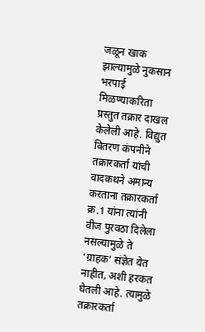जळून खाक झाल्यामुळे नुकसान भरपाई मिळण्याकरिता प्रस्तुत तक्रार दाखल केलेली आहे. विद्युत वितरण कंपनीने तक्रारकर्ता यांची वादकथने अमान्य करताना तक्रारकर्ता क्र.1 यांना त्यांनी वीज पुरवठा दिलेला नसल्यामुळे ते ‘ग्राहक’ संज्ञेत येत नाहीत, अशी हरकत घेतली आहे. त्यामुळे तक्रारकर्ता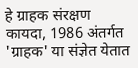हे ग्राहक संरक्षण कायदा, 1986 अंतर्गत 'ग्राहक' या संज्ञेत येतात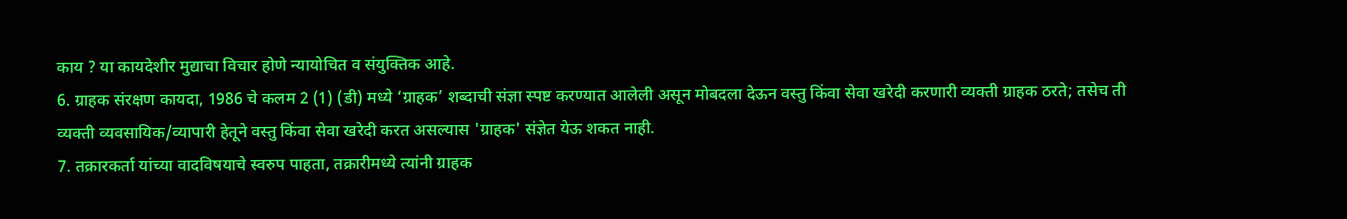काय ? या कायदेशीर मुद्याचा विचार होणे न्यायोचित व संयुक्तिक आहे.
6. ग्राहक संरक्षण कायदा, 1986 चे कलम 2 (1) (डी) मध्ये ‘ग्राहक’ शब्दाची संज्ञा स्पष्ट करण्यात आलेली असून मोबदला देऊन वस्तु किंवा सेवा खरेदी करणारी व्यक्ती ग्राहक ठरते; तसेच ती व्यक्ती व्यवसायिक/व्यापारी हेतूने वस्तु किंवा सेवा खरेदी करत असल्यास 'ग्राहक' संज्ञेत येऊ शकत नाही.
7. तक्रारकर्ता यांच्या वादविषयाचे स्वरुप पाहता, तक्रारीमध्ये त्यांनी ग्राहक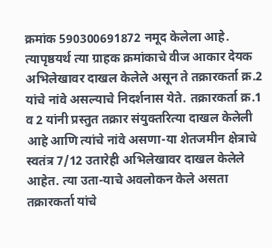क्रमांक 590300691872 नमूद केलेला आहे. त्यापृष्ठयर्थ त्या ग्राहक क्रमांकाचे वीज आकार देयक अभिलेखावर दाखल केलेले असून ते तक्रारकर्ता क्र.2 यांचे नांवे असल्याचे निदर्शनास येते. तक्रारकर्ता क्र.1 व 2 यांनी प्रस्तुत तक्रार संयुक्तरित्या दाखल केलेली आहे आणि त्यांचे नांवे असणा-या शेतजमीन क्षेत्राचे स्वतंत्र 7/12 उतारेही अभिलेखावर दाखल केलेले आहेत. त्या उता-याचे अवलोकन केले असता तक्रारकर्ता यांचे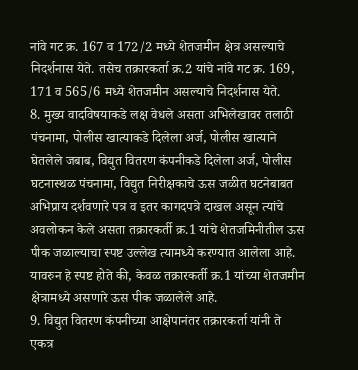नांवे गट क्र. 167 व 172/2 मध्ये शेतजमीन क्षेत्र असल्याचे निदर्शनास येते. तसेच तक्रारकर्ता क्र.2 यांचे नांवे गट क्र. 169, 171 व 565/6 मध्ये शेतजमीन असल्याचे निदर्शनास येते.
8. मुख्य वादविषयाकडे लक्ष वेधले असता अभिलेखावर तलाठी पंचनामा, पोलीस खात्याकडे दिलेला अर्ज, पोलीस खात्याने घेतलेले जबाब, विद्युत वितरण कंपनीकडे दिलेला अर्ज, पोलीस घटनास्थळ पंचनामा, विद्युत निरीक्षकाचे ऊस जळीत घटनेबाबत अभिप्राय दर्शवणारे पत्र व इतर कागदपत्रे दाखल असून त्यांचे अवलोकन केले असता तक्रारकर्ती क्र.1 यांचे शेतजमिनीतील ऊस पीक जळाल्याचा स्पष्ट उल्लेख त्यामध्ये करण्यात आलेला आहे. यावरुन हे स्पष्ट होते की, केवळ तक्रारकर्ती क्र.1 यांच्या शेतजमीन क्षेत्रामध्ये असणारे ऊस पीक जळालेले आहे.
9. विद्युत वितरण कंपनीच्या आक्षेपानंतर तक्रारकर्ता यांनी ते एकत्र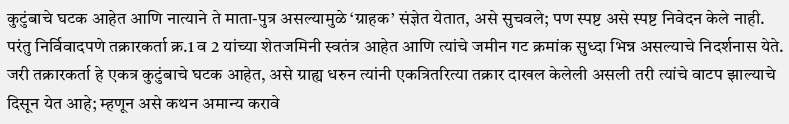कुटुंबाचे घटक आहेत आणि नात्याने ते माता-पुत्र असल्यामुळे ‘ग्राहक’ संज्ञेत येतात, असे सुचवले; पण स्पष्ट असे स्पष्ट निवेदन केले नाही. परंतु निर्विवादपणे तक्रारकर्ता क्र.1 व 2 यांच्या शेतजमिनी स्वतंत्र आहेत आणि त्यांचे जमीन गट क्रमांक सुध्दा भिन्न असल्याचे निदर्शनास येते. जरी तक्रारकर्ता हे एकत्र कुटुंबाचे घटक आहेत, असे ग्राह्य धरुन त्यांनी एकत्रितरित्या तक्रार दाखल केलेली असली तरी त्यांचे वाटप झाल्याचे दिसून येत आहे; म्हणून असे कथन अमान्य करावे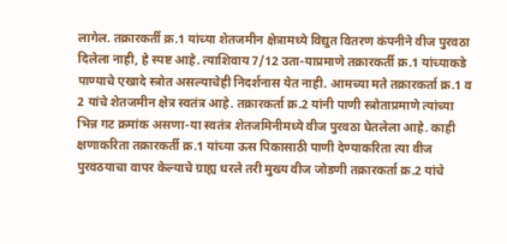लागेल. तक्रारकर्ती क्र.1 यांच्या शेतजमीन क्षेत्रामध्ये विद्युत वितरण कंपनीने वीज पुरवठा दिलेला नाही, हे स्पष्ट आहे. त्याशिवाय 7/12 उता-याप्रमाणे तक्रारकर्ती क्र.1 यांच्याकडे पाण्याचे एखादे स्त्रोत असल्याचेही निदर्शनास येत नाही. आमच्या मते तक्रारकर्ता क्र.1 व 2 यांचे शेतजमीन क्षेत्र स्वतंत्र आहे. तक्रारकर्ता क्र.2 यांनी पाणी स्त्रोताप्रमाणे त्यांच्या भिन्न गट क्रमांक असणा-या स्वतंत्र शेतजमिनीमध्ये वीज पुरवठा घेतलेला आहे. काही क्षणाकरिता तक्रारकर्ती क्र.1 यांच्या ऊस पिकासाठी पाणी देण्याकरिता त्या वीज पुरवठयाचा वापर केल्याचे ग्राह्य धरले तरी मुख्य वीज जोडणी तक्रारकर्ता क्र.2 यांचे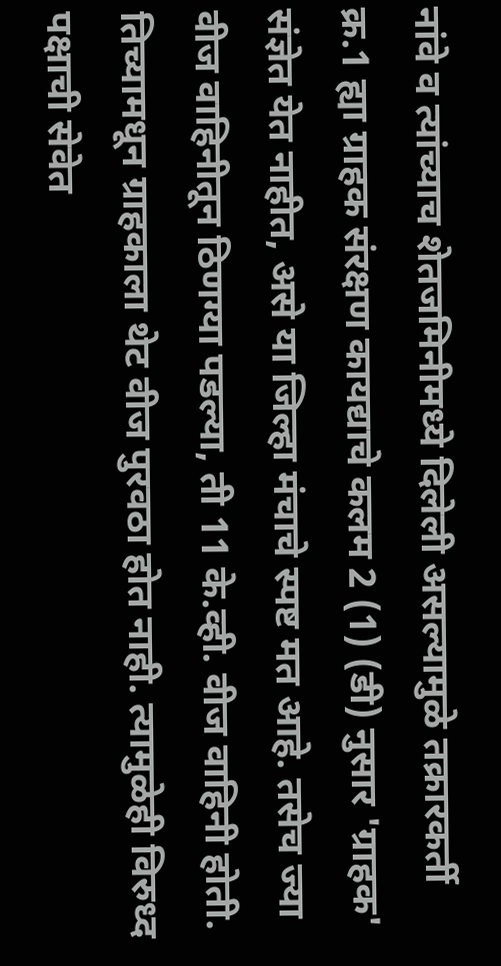नांवे व त्यांच्याच शेतजमिनीमध्ये दिलेली असल्यामुळे तक्रारकर्ती क्र.1 ह्या ग्राहक संरक्षण कायद्याचे कलम 2 (1) (डी) नुसार 'ग्राहक' संज्ञेत येत नाहीत, असे या जिल्हा मंचाचे स्पष्ट मत आहे. तसेच ज्या वीज वाहिनीतून ठिणग्या पडल्या, ती 11 के.व्ही. वीज वाहिनी होती. तिच्यामधून ग्राहकाला थेट वीज पुरवठा होत नाही. त्यामुळेही विरुध्द पक्षाची सेवेत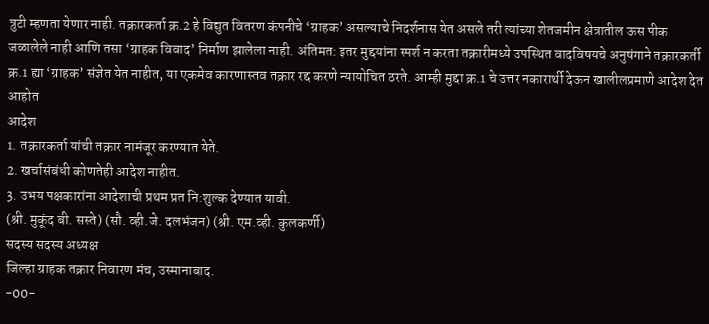त्रुटी म्हणता येणार नाही. तक्रारकर्ता क्र.2 हे विद्युत वितरण कंपनीचे ‘ग्राहक’ असल्याचे निदर्शनास येत असले तरी त्यांच्या शेतजमीन क्षेत्रातील ऊस पीक जळालेले नाही आणि तसा ‘ग्राहक विवाद’ निर्माण झालेला नाही. अंतिमत: इतर मुद्दयांना स्पर्श न करता तक्रारीमध्ये उपस्थित वादविषयचे अनुषंगाने तक्रारकर्ती क्र.1 ह्या ‘ग्राहक’ संज्ञेत येत नाहीत, या एकमेव कारणास्तव तक्रार रद्द करणे न्यायोचित ठरते. आम्ही मुद्दा क्र.1 चे उत्तर नकारार्थी देऊन खालीलप्रमाणे आदेश देत आहोत
आदेश
1. तक्रारकर्ता यांची तक्रार नामंजूर करण्यात येते.
2. खर्चासंबंधी कोणतेही आदेश नाहीत.
3. उभय पक्षकारांना आदेशाची प्रथम प्रत नि:शुल्क देण्यात यावी.
(श्री. मुकूंद बी. सस्ते) (सौ. व्ही.जे. दलभंजन) (श्री. एम.व्ही. कुलकर्णी)
सदस्य सदस्य अध्यक्ष
जिल्हा ग्राहक तक्रार निवारण मंच, उस्मानाबाद.
-00-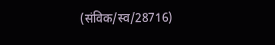(संविक/स्व/28716)